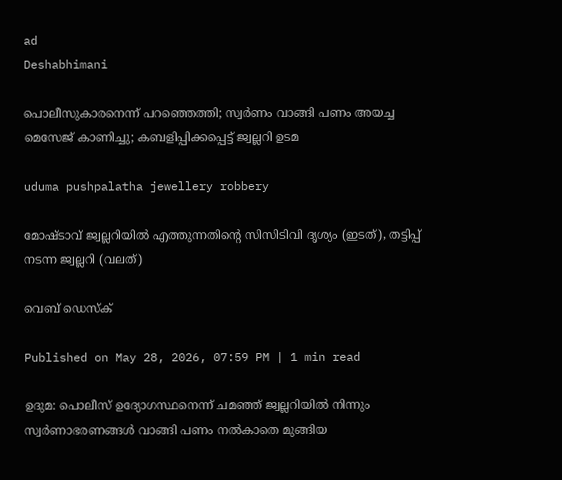ad
Deshabhimani

പൊലീസുകാരനെന്ന് പറഞ്ഞെത്തി; സ്വർണം വാങ്ങി പണം അയച്ച മെസേജ് കാണിച്ചു; കബളിപ്പിക്കപ്പെട്ട് ജ്വല്ലറി ഉടമ

uduma pushpalatha jewellery robbery

മോഷ്ടാവ് ജ്വല്ലറിയിൽ എത്തുന്നതിന്റെ സിസിടിവി ദൃശ്യം (ഇടത്), തട്ടിപ്പ് നടന്ന ജ്വല്ലറി (വലത്)

വെബ് ഡെസ്ക്

Published on May 28, 2026, 07:59 PM | 1 min read

ഉദുമ: പൊലീസ് ഉദ്യോഗസ്ഥനെന്ന് ചമഞ്ഞ് ജ്വല്ലറിയില്‍ നിന്നും സ്വര്‍ണാഭരണങ്ങള്‍ വാങ്ങി പണം നല്‍കാതെ മുങ്ങിയ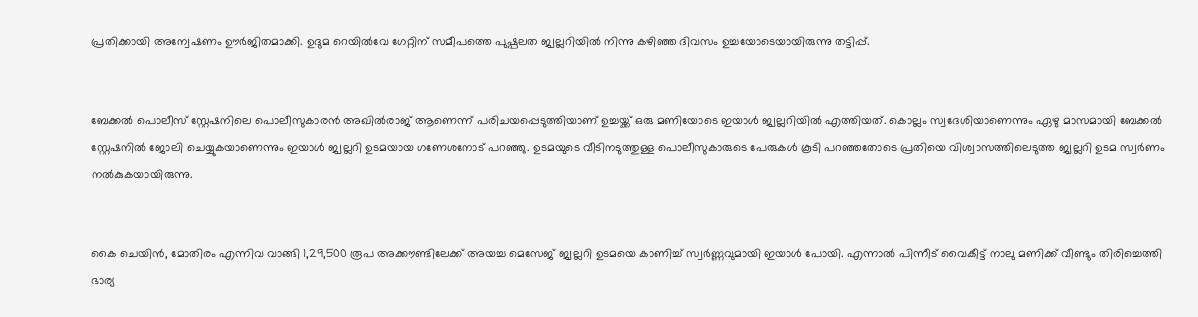പ്രതിക്കായി അന്വേഷണം ഊര്‍ജിതമാക്കി. ഉദുമ റെയില്‍വേ ഗേറ്റിന് സമീപത്തെ പുഷ്പലത ജ്വല്ലറിയില്‍ നിന്നു കഴിഞ്ഞ ദിവസം ഉച്ചയോടെയായിരുന്നു തട്ടിപ്പ്.


ബേക്കല്‍ പൊലീസ് സ്റ്റേഷനിലെ പൊലീസുകാരന്‍ അഖില്‍രാജ് ആണെന്ന് പരിചയപ്പെടുത്തിയാണ് ഉച്ചയ്ക്ക് ഒരു മണിയോടെ ഇയാള്‍ ജ്വല്ലറിയില്‍ എത്തിയത്. കൊല്ലം സ്വദേശിയാണെന്നും ഏഴു മാസമായി ബേക്കല്‍ സ്റ്റേഷനില്‍ ജോലി ചെയ്യുകയാണെന്നും ഇയാള്‍ ജ്വല്ലറി ഉടമയായ ഗണേശനോട് പറഞ്ഞു. ഉടമയുടെ വീടിനടുത്തുള്ള പൊലീസുകാരുടെ പേരുകള്‍ കൂടി പറഞ്ഞതോടെ പ്രതിയെ വിശ്വാസത്തിലെടുത്ത ജ്വല്ലറി ഉടമ സ്വര്‍ണം നല്‍കുകയായിരുന്നു.


കൈ ചെയിന്‍, മോതിരം എന്നിവ വാങ്ങി 1,29,500 രൂപ അക്കൗണ്ടിലേക്ക് അയച്ച മെസേജ് ജ്വല്ലറി ഉടമയെ കാണിച്ച് സ്വര്‍ണ്ണവുമായി ഇയാള്‍ പോയി. എന്നാൽ പിന്നീട് വൈകീട്ട് നാലു മണിക്ക് വീണ്ടും തിരിച്ചെത്തി ഭാര്യ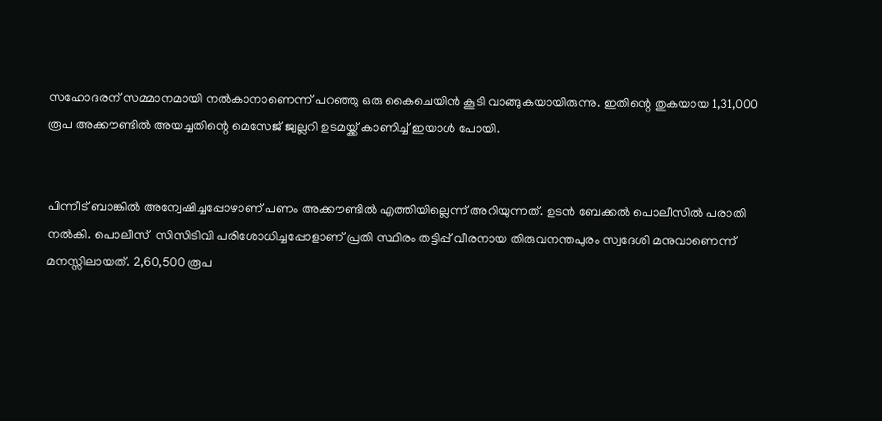സഹോദരന് സമ്മാനമായി നല്‍കാനാണെന്ന് പറഞ്ഞു ഒരു കൈചെയിൻ കൂടി വാങ്ങുകയായിരുന്നു. ഇതിന്റെ തുകയായ 1,31,000 രൂപ അക്കൗണ്ടില്‍ അയച്ചതിന്റെ മെസേജ് ജ്വല്ലറി ഉടമയ്ക്ക് കാണിച്ച് ഇയാള്‍ പോയി.


പിന്നീട് ബാങ്കില്‍ അന്വേഷിച്ചപ്പോഴാണ് പണം അക്കൗണ്ടില്‍ എത്തിയില്ലെന്ന് അറിയുന്നത്. ഉടൻ ബേക്കൽ പൊലീസില്‍ പരാതി നല്‍കി. പൊലീസ്  സിസിടിവി പരിശോധിച്ചപ്പോളാണ് പ്രതി സ്ഥിരം തട്ടിപ്പ് വീരനായ തിരുവനന്തപുരം സ്വദേശി മനുവാണെന്ന് മനസ്സിലായത്. 2,60,500 രൂപ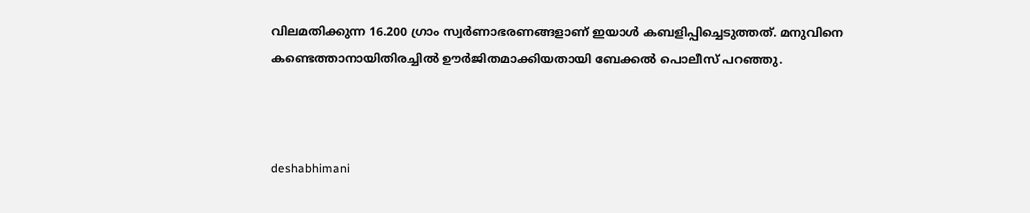വിലമതിക്കുന്ന 16.200 ഗ്രാം സ്വര്‍ണാഭരണങ്ങളാണ് ഇയാൾ കബളിപ്പിച്ചെടുത്തത്. മനുവിനെ കണ്ടെത്താനായിതിരച്ചില്‍ ഊര്‍ജിതമാക്കിയതായി ബേക്കൽ പൊലീസ് പറഞ്ഞു.



deshabhimani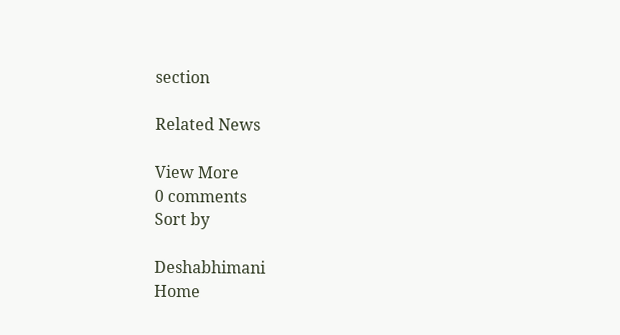section

Related News

View More
0 comments
Sort by

Deshabhimani
Home